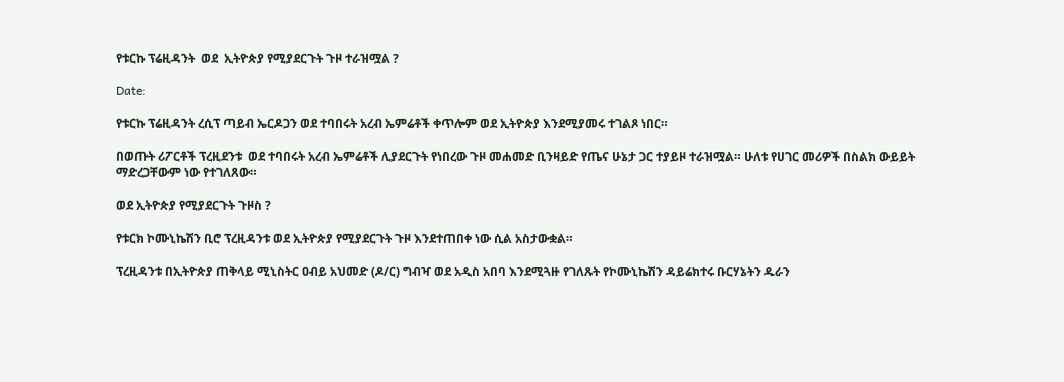የቱርኩ ፕሬዚዳንት  ወደ  ኢትዮጵያ የሚያደርጉት ጉዞ ተራዝሟል ?

Date:

የቱርኩ ፕሬዚዳንት ረሲፕ ጣይብ ኤርዶጋን ወደ ተባበሩት አረብ ኤምሬቶች ቀጥሎም ወደ ኢትዮጵያ እንደሚያመሩ ተገልጾ ነበር።

በወጡት ሪፖርቶች ፕረዚደንቱ  ወደ ተባበሩት አረብ ኤምሬቶች ሊያደርጉት የነበረው ጉዞ መሐመድ ቢንዛይድ የጤና ሁኔታ ጋር ተያይዞ ተራዝሟል። ሁለቱ የሀገር መሪዎች በስልክ ውይይት ማድረጋቸውም ነው የተገለጸው።

ወደ ኢትዮጵያ የሚያደርጉት ጉዞስ ?

የቱርክ ኮሙኒኬሽን ቢሮ ፕረዚዳንቱ ወደ ኢትዮጵያ የሚያደርጉት ጉዞ እንደተጠበቀ ነው ሲል አስታውቋል።

ፕረዚዳንቱ በኢትዮጵያ ጠቅላይ ሚኒስትር ዐብይ አህመድ (ዶ/ር) ግብዣ ወደ አዲስ አበባ እንደሚጓዙ የገለጹት የኮሙኒኬሽን ዳይሬክተሩ ቡርሃኔትን ዱራን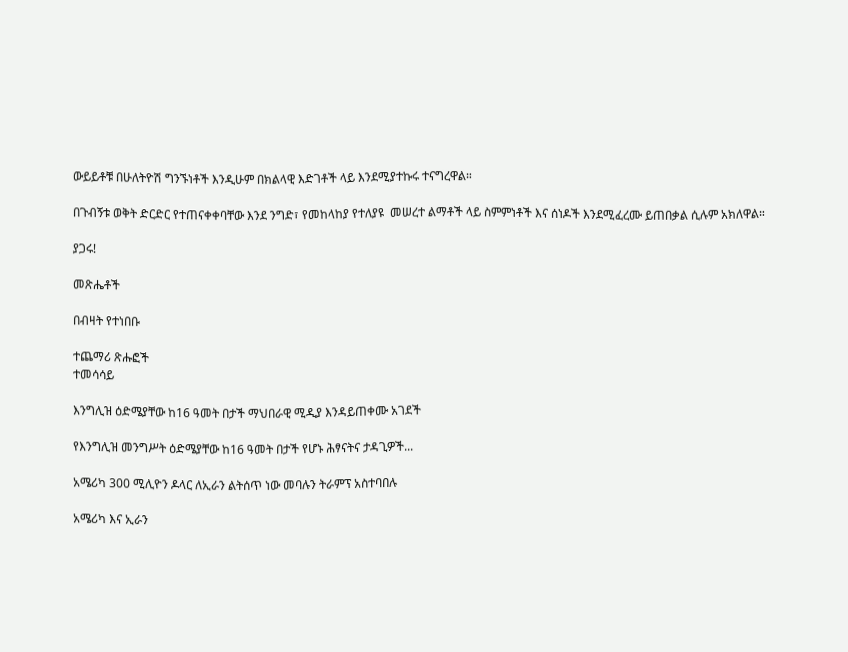ውይይቶቹ በሁለትዮሽ ግንኙነቶች እንዲሁም በክልላዊ እድገቶች ላይ እንደሚያተኩሩ ተናግረዋል።

በጉብኝቱ ወቅት ድርድር የተጠናቀቀባቸው እንደ ንግድ፣ የመከላከያ የተለያዩ  መሠረተ ልማቶች ላይ ስምምነቶች እና ሰነዶች እንደሚፈረሙ ይጠበቃል ሲሉም አክለዋል።

ያጋሩ!

መጽሔቶች

በብዛት የተነበቡ

ተጨማሪ ጽሑፎች
ተመሳሳይ

እንግሊዝ ዕድሜያቸው ከ16 ዓመት በታች ማህበራዊ ሚዲያ እንዳይጠቀሙ አገደች

የእንግሊዝ መንግሥት ዕድሜያቸው ከ16 ዓመት በታች የሆኑ ሕፃናትና ታዳጊዎች...

አሜሪካ 300 ሚሊዮን ዶላር ለኢራን ልትሰጥ ነው መባሉን ትራምፕ አስተባበሉ

አሜሪካ እና ኢራን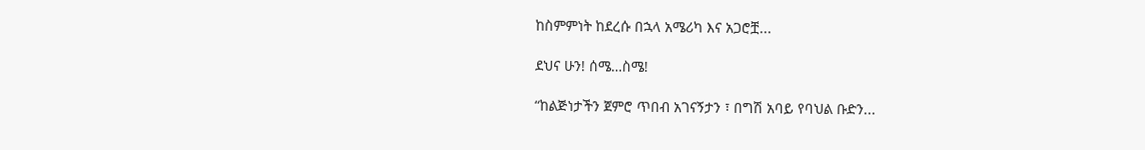ከስምምነት ከደረሱ በኋላ አሜሪካ እና አጋሮቿ...

ደህና ሁን! ሰሜ…ስሜ!

“ከልጅነታችን ጀምሮ ጥበብ አገናኝታን ፣ በግሽ አባይ የባህል ቡድን...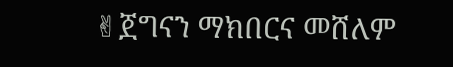✌ጀግናን ማክበርና መሸለም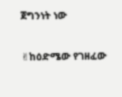ጀግንነት ነው

✌ከዕድሜው የገዘፈው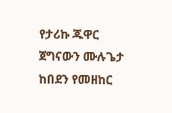የታሪኩ ጁዋር ጀግናውን ሙሉጌታ ከበደን የመዘከር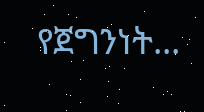የጀግንነት...